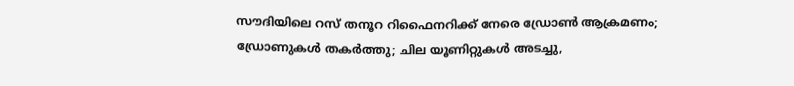സൗദിയിലെ റസ് തനൂറ റിഫൈനറിക്ക് നേരെ ഡ്രോൺ ആക്രമണം; ഡ്രോണുകൾ തകർത്തു; ചില യൂണിറ്റുകൾ അടച്ചു,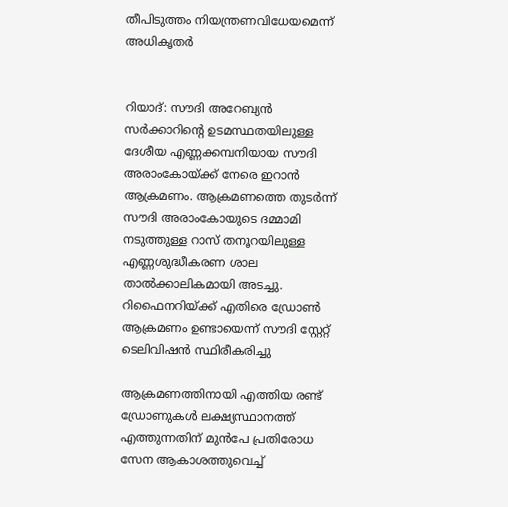തീപിടുത്തം നിയന്ത്രണവിധേയമെന്ന് അധികൃതർ


റിയാദ്: സൗദി അറേബ്യന്‍ സര്‍ക്കാറിന്റെ ഉടമസ്ഥതയിലുള്ള ദേശീയ എണ്ണക്കമ്പനിയായ സൗദി അരാംകോയ്ക്ക് നേരെ ഇറാന്‍ ആക്രമണം. ആക്രമണത്തെ തുടര്‍ന്ന് സൗദി അരാംകോയുടെ ദമ്മാമി നടുത്തുള്ള റാസ് തനൂറയിലുള്ള എണ്ണശുദ്ധീകരണ ശാല താല്‍ക്കാലികമായി അടച്ചു. റിഫൈനറിയ്ക്ക് എതിരെ ഡ്രോണ്‍ ആക്രമണം ഉണ്ടായെന്ന് സൗദി സ്റ്റേറ്റ് ടെലിവിഷന്‍ സ്ഥിരീകരിച്ചു

ആക്രമണത്തിനായി എത്തിയ രണ്ട് ഡ്രോണുകള്‍ ലക്ഷ്യസ്ഥാനത്ത് എത്തുന്നതിന് മുന്‍പേ പ്രതിരോധ സേന ആകാശത്തുവെച്ച്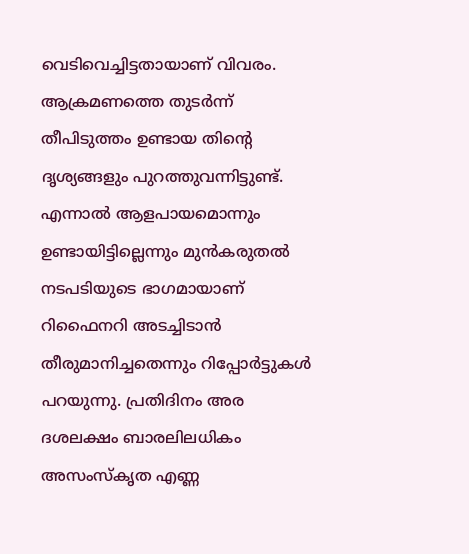വെടിവെച്ചിട്ടതായാണ് വിവരം. ആക്രമണത്തെ തുടര്‍ന്ന് തീപിടുത്തം ഉണ്ടായ തിന്റെ ദൃശ്യങ്ങളും പുറത്തുവന്നിട്ടുണ്ട്. എന്നാല്‍ ആളപായമൊന്നും ഉണ്ടായിട്ടില്ലെന്നും മുന്‍കരുതല്‍ നടപടിയുടെ ഭാഗമായാണ് റിഫൈനറി അടച്ചിടാന്‍ തീരുമാനിച്ചതെന്നും റിപ്പോര്‍ട്ടുകള്‍ പറയുന്നു. പ്രതിദിനം അര ദശലക്ഷം ബാരലിലധികം അസംസ്‌കൃത എണ്ണ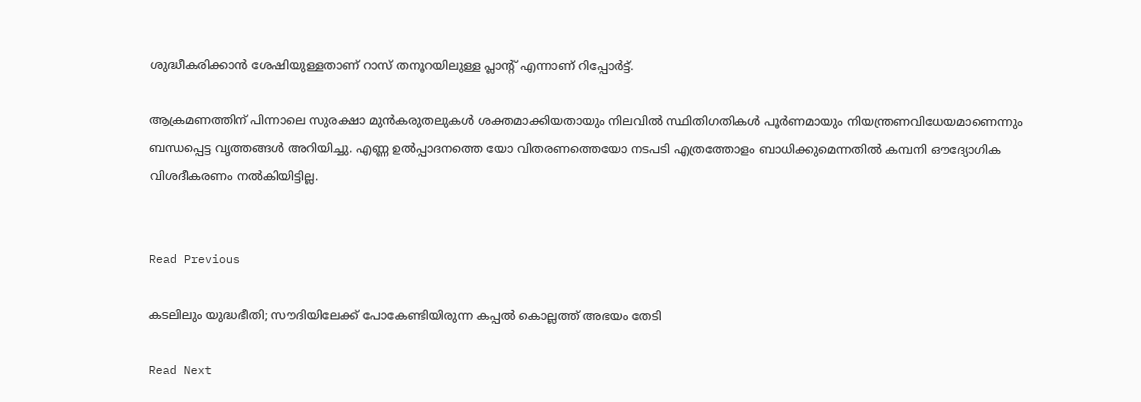ശുദ്ധീകരിക്കാന്‍ ശേഷിയുള്ളതാണ് റാസ് തനൂറയിലുള്ള പ്ലാന്റ് എന്നാണ് റിപ്പോര്‍ട്ട്.

ആക്രമണത്തിന് പിന്നാലെ സുരക്ഷാ മുന്‍കരുതലുകള്‍ ശക്തമാക്കിയതായും നിലവില്‍ സ്ഥിതിഗതികള്‍ പൂര്‍ണമായും നിയന്ത്രണവിധേയമാണെന്നും ബന്ധപ്പെട്ട വൃത്തങ്ങള്‍ അറിയിച്ചു. എണ്ണ ഉല്‍പ്പാദനത്തെ യോ വിതരണത്തെയോ നടപടി എത്രത്തോളം ബാധിക്കുമെന്നതില്‍ കമ്പനി ഔദ്യോഗിക വിശദീകരണം നല്‍കിയിട്ടില്ല.


Read Previous

കടലിലും യുദ്ധഭീതി; സൗദിയിലേക്ക് പോകേണ്ടിയിരുന്ന കപ്പൽ കൊല്ലത്ത് അഭയം തേടി

Read Next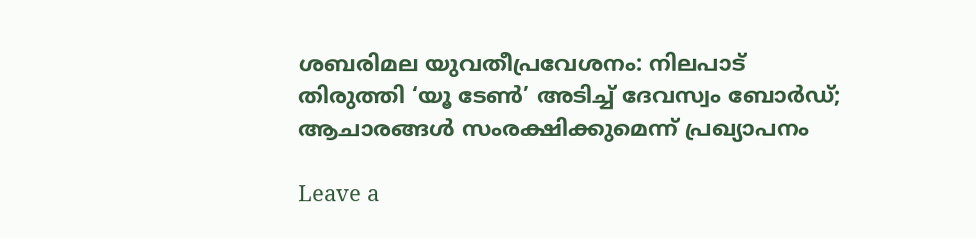ശബരിമല യുവതീപ്രവേശനം: നിലപാട് തിരുത്തി ‘യൂ ടേണ്‍’ അടിച്ച് ദേവസ്വം ബോർഡ്; ആചാരങ്ങൾ സംരക്ഷിക്കുമെന്ന് പ്രഖ്യാപനം

Leave a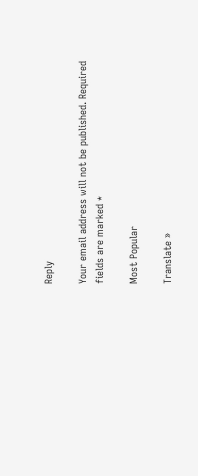Reply

Your email address will not be published. Required fields are marked *

Most Popular

Translate »